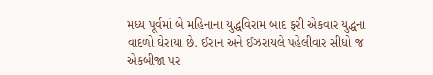મધ્ય પૂર્વમાં બે મહિનાના યુદ્ધવિરામ બાદ ફરી એકવાર યુદ્ધના વાદળો ઘેરાયા છે. ઈરાન અને ઈઝરાયલે પહેલીવાર સીધો જ એકબીજા પર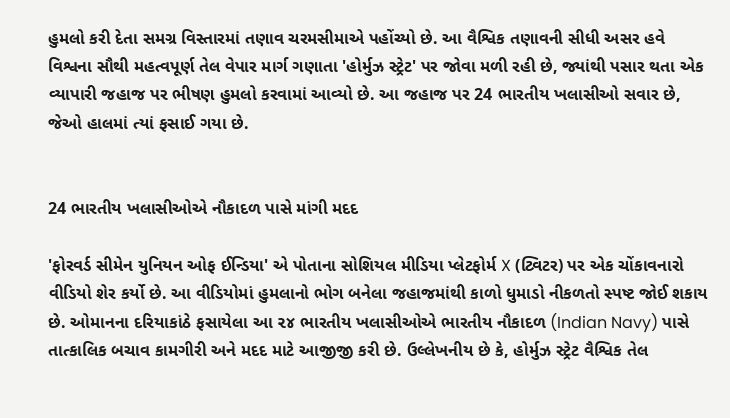હુમલો કરી દેતા સમગ્ર વિસ્તારમાં તણાવ ચરમસીમાએ પહોંચ્યો છે. આ વૈશ્વિક તણાવની સીધી અસર હવે વિશ્વના સૌથી મહત્વપૂર્ણ તેલ વેપાર માર્ગ ગણાતા 'હોર્મુઝ સ્ટ્રેટ' પર જોવા મળી રહી છે, જ્યાંથી પસાર થતા એક વ્યાપારી જહાજ પર ભીષણ હુમલો કરવામાં આવ્યો છે. આ જહાજ પર 24 ભારતીય ખલાસીઓ સવાર છે, જેઓ હાલમાં ત્યાં ફસાઈ ગયા છે.


24 ભારતીય ખલાસીઓએ નૌકાદળ પાસે માંગી મદદ

'ફોરવર્ડ સીમેન યુનિયન ઓફ ઈન્ડિયા' એ પોતાના સોશિયલ મીડિયા પ્લેટફોર્મ X (ટ્વિટર) પર એક ચોંકાવનારો વીડિયો શેર કર્યો છે. આ વીડિયોમાં હુમલાનો ભોગ બનેલા જહાજમાંથી કાળો ધુમાડો નીકળતો સ્પષ્ટ જોઈ શકાય છે. ઓમાનના દરિયાકાંઠે ફસાયેલા આ ૨૪ ભારતીય ખલાસીઓએ ભારતીય નૌકાદળ (Indian Navy) પાસે તાત્કાલિક બચાવ કામગીરી અને મદદ માટે આજીજી કરી છે. ઉલ્લેખનીય છે કે, હોર્મુઝ સ્ટ્રેટ વૈશ્વિક તેલ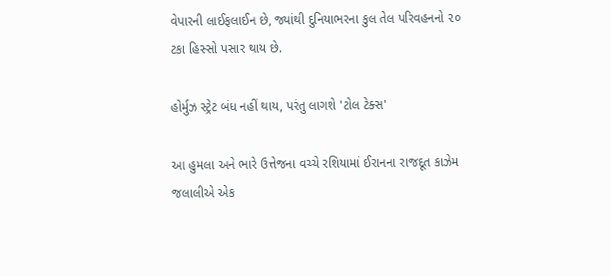વેપારની લાઈફલાઈન છે, જ્યાંથી દુનિયાભરના કુલ તેલ પરિવહનનો ૨૦ ટકા હિસ્સો પસાર થાય છે.

હોર્મુઝ સ્ટ્રેટ બંધ નહીં થાય, પરંતુ લાગશે 'ટોલ ટેક્સ'

આ હુમલા અને ભારે ઉત્તેજના વચ્ચે રશિયામાં ઈરાનના રાજદૂત કાઝેમ જલાલીએ એક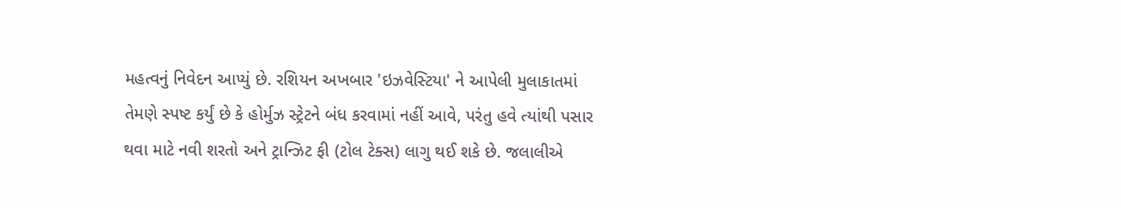મહત્વનું નિવેદન આપ્યું છે. રશિયન અખબાર 'ઇઝવેસ્ટિયા' ને આપેલી મુલાકાતમાં તેમણે સ્પષ્ટ કર્યું છે કે હોર્મુઝ સ્ટ્રેટને બંધ કરવામાં નહીં આવે, પરંતુ હવે ત્યાંથી પસાર થવા માટે નવી શરતો અને ટ્રાન્ઝિટ ફી (ટોલ ટેક્સ) લાગુ થઈ શકે છે. જલાલીએ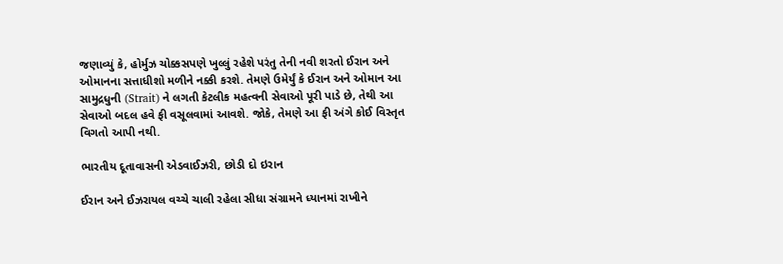જણાવ્યું કે, હોર્મુઝ ચોક્કસપણે ખુલ્લું રહેશે પરંતુ તેની નવી શરતો ઈરાન અને ઓમાનના સત્તાધીશો મળીને નક્કી કરશે. તેમણે ઉમેર્યું કે ઈરાન અને ઓમાન આ સામુદ્રધુની (Strait) ને લગતી કેટલીક મહત્વની સેવાઓ પૂરી પાડે છે, તેથી આ સેવાઓ બદલ હવે ફી વસૂલવામાં આવશે. જોકે, તેમણે આ ફી અંગે કોઈ વિસ્તૃત વિગતો આપી નથી.

ભારતીય દૂતાવાસની એડવાઈઝરી, છોડી દો ઇરાન

ઈરાન અને ઈઝરાયલ વચ્ચે ચાલી રહેલા સીધા સંગ્રામને ધ્યાનમાં રાખીને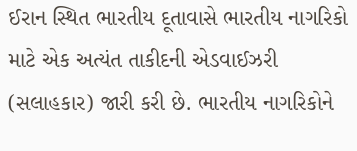ઈરાન સ્થિત ભારતીય દૂતાવાસે ભારતીય નાગરિકો માટે એક અત્યંત તાકીદની એડવાઈઝરી (સલાહકાર) જારી કરી છે. ભારતીય નાગરિકોને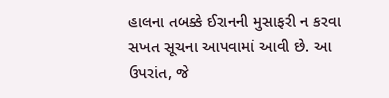હાલના તબક્કે ઈરાનની મુસાફરી ન કરવા સખત સૂચના આપવામાં આવી છે. આ ઉપરાંત, જે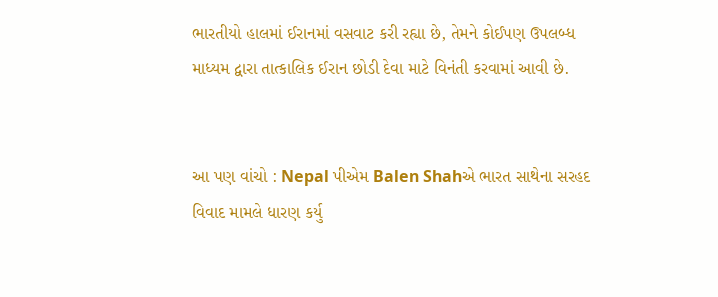ભારતીયો હાલમાં ઈરાનમાં વસવાટ કરી રહ્યા છે, તેમને કોઈપણ ઉપલબ્ધ માધ્યમ દ્વારા તાત્કાલિક ઈરાન છોડી દેવા માટે વિનંતી કરવામાં આવી છે.


આ પણ વાંચો : Nepal પીએમ Balen Shahએ ભારત સાથેના સરહદ વિવાદ મામલે ધારણ કર્યુ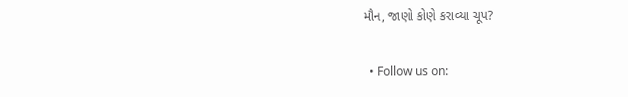મૌન, જાણો કોણે કરાવ્યા ચૂપ?

  • Follow us on: